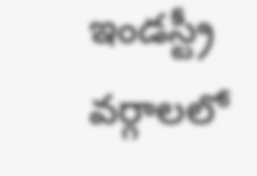ఇండస్ట్రీ వర్గాలలో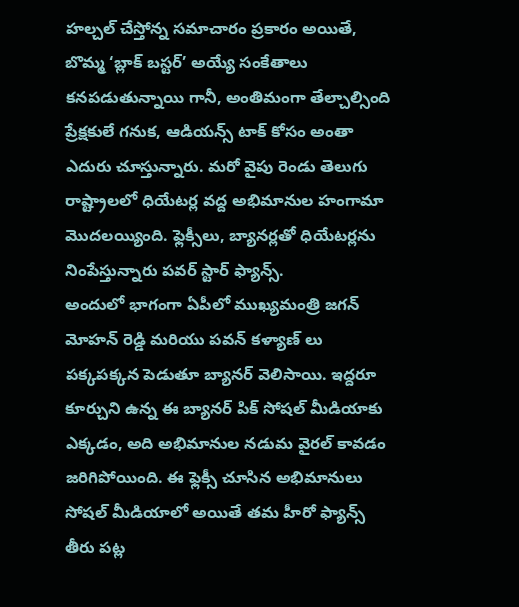హల్చల్ చేస్తోన్న సమాచారం ప్రకారం అయితే, బొమ్మ ‘బ్లాక్ బస్టర్’ అయ్యే సంకేతాలు కనపడుతున్నాయి గానీ, అంతిమంగా తేల్చాల్సింది ప్రేక్షకులే గనుక, ఆడియన్స్ టాక్ కోసం అంతా ఎదురు చూస్తున్నారు. మరో వైపు రెండు తెలుగు రాష్ట్రాలలో ధియేటర్ల వద్ద అభిమానుల హంగామా మొదలయ్యింది. ఫ్లెక్సీలు, బ్యానర్లతో ధియేటర్లను నింపేస్తున్నారు పవర్ స్టార్ ఫ్యాన్స్.
అందులో భాగంగా ఏపీలో ముఖ్యమంత్రి జగన్ మోహన్ రెడ్డి మరియు పవన్ కళ్యాణ్ లు పక్కపక్కన పెడుతూ బ్యానర్ వెలిసాయి. ఇద్దరూ కూర్చుని ఉన్న ఈ బ్యానర్ పిక్ సోషల్ మీడియాకు ఎక్కడం, అది అభిమానుల నడుమ వైరల్ కావడం జరిగిపోయింది. ఈ ఫ్లెక్సీ చూసిన అభిమానులు సోషల్ మీడియాలో అయితే తమ హీరో ఫ్యాన్స్ తీరు పట్ల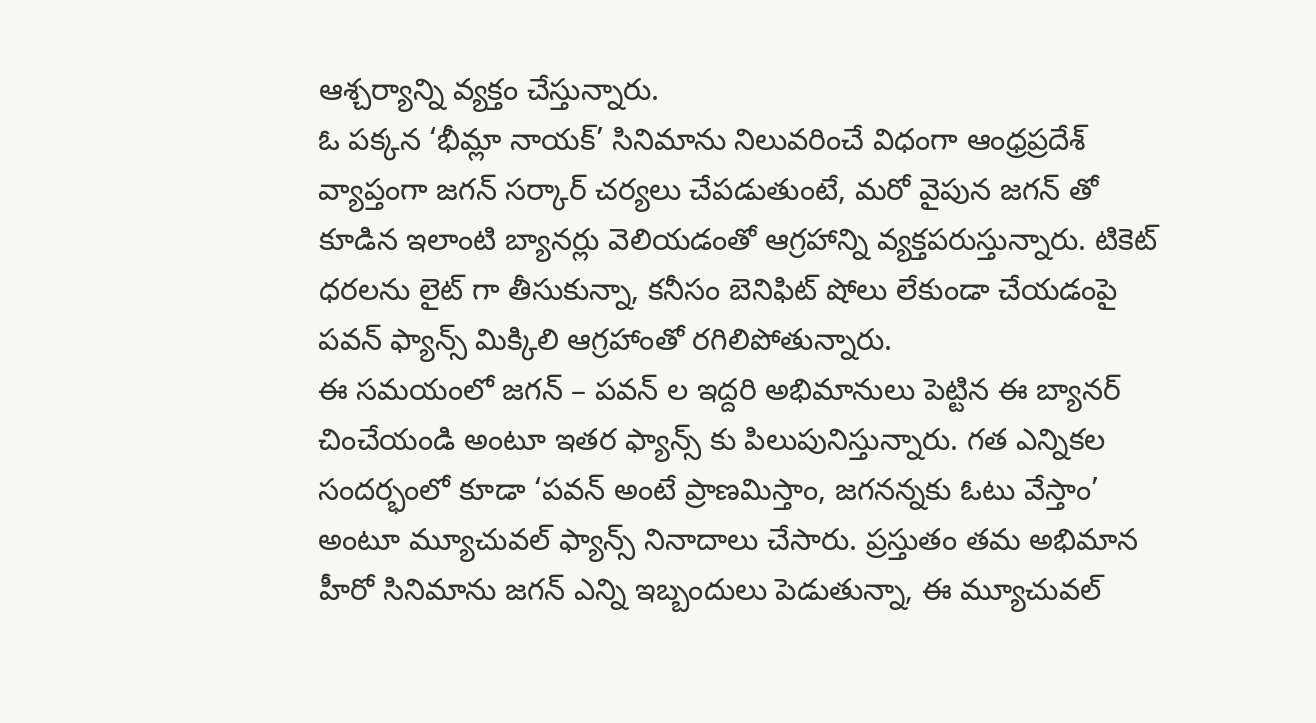ఆశ్చర్యాన్ని వ్యక్తం చేస్తున్నారు.
ఓ పక్కన ‘భీమ్లా నాయక్’ సినిమాను నిలువరించే విధంగా ఆంధ్రప్రదేశ్ వ్యాప్తంగా జగన్ సర్కార్ చర్యలు చేపడుతుంటే, మరో వైపున జగన్ తో కూడిన ఇలాంటి బ్యానర్లు వెలియడంతో ఆగ్రహాన్ని వ్యక్తపరుస్తున్నారు. టికెట్ ధరలను లైట్ గా తీసుకున్నా, కనీసం బెనిఫిట్ షోలు లేకుండా చేయడంపై పవన్ ఫ్యాన్స్ మిక్కిలి ఆగ్రహాంతో రగిలిపోతున్నారు.
ఈ సమయంలో జగన్ – పవన్ ల ఇద్దరి అభిమానులు పెట్టిన ఈ బ్యానర్ చించేయండి అంటూ ఇతర ఫ్యాన్స్ కు పిలుపునిస్తున్నారు. గత ఎన్నికల సందర్భంలో కూడా ‘పవన్ అంటే ప్రాణమిస్తాం, జగనన్నకు ఓటు వేస్తాం’ అంటూ మ్యూచువల్ ఫ్యాన్స్ నినాదాలు చేసారు. ప్రస్తుతం తమ అభిమాన హీరో సినిమాను జగన్ ఎన్ని ఇబ్బందులు పెడుతున్నా, ఈ మ్యూచువల్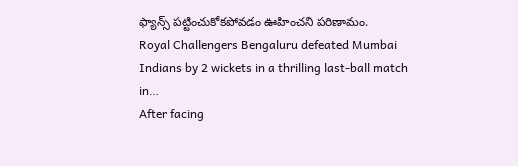ఫ్యాన్స్ పట్టించుకోకపోవడం ఊహించని పరిణామం.
Royal Challengers Bengaluru defeated Mumbai Indians by 2 wickets in a thrilling last-ball match in…
After facing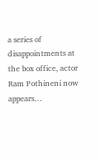a series of disappointments at the box office, actor Ram Pothineni now appears…